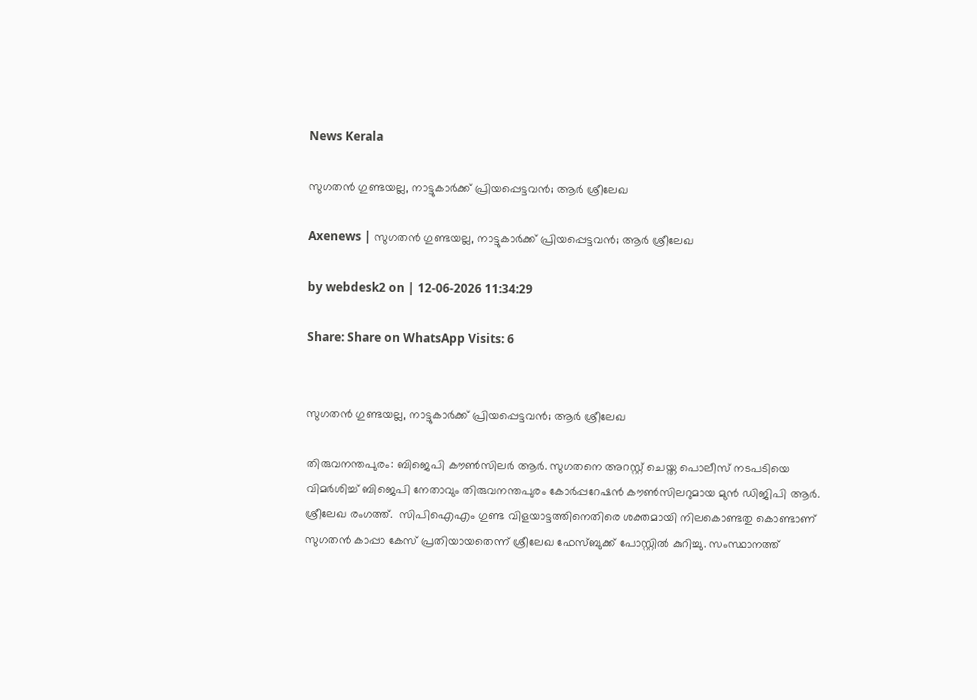News Kerala

സുഗതന്‍ ഗുണ്ടയല്ല, നാട്ടുകാര്‍ക്ക് പ്രിയപ്പെട്ടവന്‍; ആര്‍ ശ്രീലേഖ

Axenews | സുഗതന്‍ ഗുണ്ടയല്ല, നാട്ടുകാര്‍ക്ക് പ്രിയപ്പെട്ടവന്‍; ആര്‍ ശ്രീലേഖ

by webdesk2 on | 12-06-2026 11:34:29

Share: Share on WhatsApp Visits: 6


സുഗതന്‍ ഗുണ്ടയല്ല, നാട്ടുകാര്‍ക്ക് പ്രിയപ്പെട്ടവന്‍; ആര്‍ ശ്രീലേഖ

തിരുവനന്തപുരം: ബിജെപി കൗണ്‍സിലര്‍ ആര്‍. സുഗതനെ അറസ്റ്റ് ചെയ്ത പൊലീസ് നടപടിയെ വിമര്‍ശിച്ച് ബിജെപി നേതാവും തിരുവനന്തപുരം കോര്‍പ്പറേഷന്‍ കൗണ്‍സിലറുമായ മുന്‍ ഡിജിപി ആര്‍. ശ്രീലേഖ രംഗത്ത്.  സിപിഐഎം ഗുണ്ട വിളയാട്ടത്തിനെതിരെ ശക്തമായി നിലകൊണ്ടതു കൊണ്ടാണ് സുഗതന്‍ കാപ്പാ കേസ് പ്രതിയായതെന്ന് ശ്രീലേഖ ഫേസ്ബുക്ക് പോസ്റ്റില്‍ കുറിച്ചു. സംസ്ഥാനത്ത്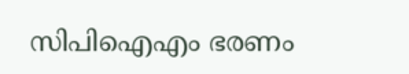സിപിഐഎം ഭരണം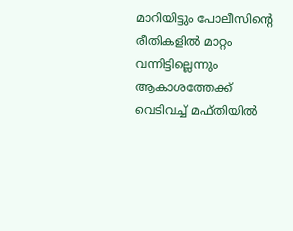മാറിയിട്ടും പോലീസിന്റെ രീതികളില്‍ മാറ്റം വന്നിട്ടില്ലെന്നും ആകാശത്തേക്ക് വെടിവച്ച് മഫ്തിയില്‍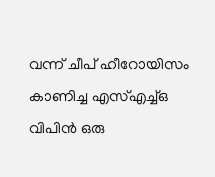വന്ന് ചീപ് ഹീറോയിസം കാണിച്ച എസ്എച്ച്ഒ വിപിന്‍ ഒരു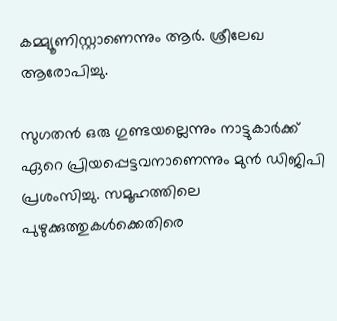കമ്മ്യൂണിസ്റ്റാണെന്നും ആര്‍. ശ്രീലേഖ ആരോപിച്ചു.

സുഗതന്‍ ഒരു ഗുണ്ടയല്ലെന്നും നാട്ടുകാര്‍ക്ക് ഏറെ പ്രിയപ്പെട്ടവനാണെന്നും മുന്‍ ഡിജിപി പ്രശംസിച്ചു. സമൂഹത്തിലെ പുഴുക്കുത്തുകള്‍ക്കെതിരെ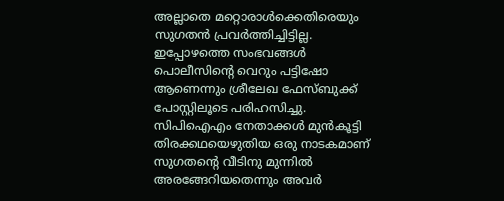അല്ലാതെ മറ്റൊരാള്‍ക്കെതിരെയും സുഗതന്‍ പ്രവര്‍ത്തിച്ചിട്ടില്ല. ഇപ്പോഴത്തെ സംഭവങ്ങള്‍ പൊലീസിന്റെ വെറും പട്ടിഷോ ആണെന്നും ശ്രീലേഖ ഫേസ്ബുക്ക് പോസ്റ്റിലൂടെ പരിഹസിച്ചു. സിപിഐഎം നേതാക്കള്‍ മുന്‍കൂട്ടി തിരക്കഥയെഴുതിയ ഒരു നാടകമാണ് സുഗതന്റെ വീടിനു മുന്നില്‍ അരങ്ങേറിയതെന്നും അവര്‍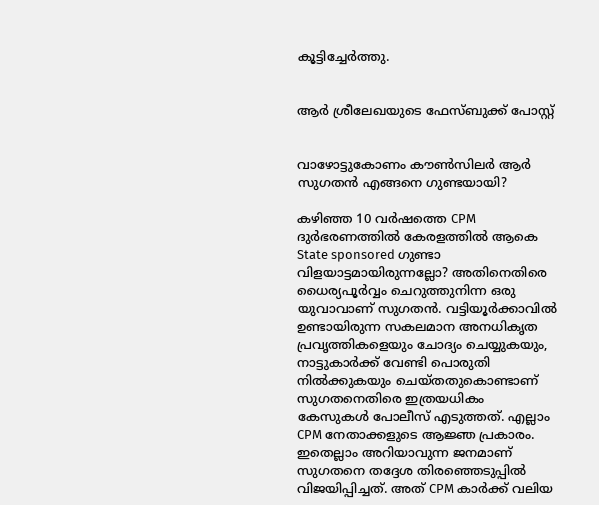കൂട്ടിച്ചേര്‍ത്തു.


ആര്‍ ശ്രീലേഖയുടെ ഫേസ്ബുക്ക് പോസ്റ്റ്


വാഴോട്ടുകോണം കൗണ്‍സിലര്‍ ആര്‍ സുഗതന്‍ എങ്ങനെ ഗുണ്ടയായി?

കഴിഞ്ഞ 10 വര്‍ഷത്തെ CPM ദുര്‍ഭരണത്തില്‍ കേരളത്തില്‍ ആകെ State sponsored ഗുണ്ടാ വിളയാട്ടമായിരുന്നല്ലോ? അതിനെതിരെ ധൈര്യപൂര്‍വ്വം ചെറുത്തുനിന്ന ഒരു യുവാവാണ് സുഗതന്‍. വട്ടിയൂര്‍ക്കാവില്‍ ഉണ്ടായിരുന്ന സകലമാന അനധികൃത പ്രവൃത്തികളെയും ചോദ്യം ചെയ്യുകയും, നാട്ടുകാര്‍ക്ക് വേണ്ടി പൊരുതി നില്‍ക്കുകയും ചെയ്തതുകൊണ്ടാണ് സുഗതനെതിരെ ഇത്രയധികം കേസുകള്‍ പോലീസ് എടുത്തത്. എല്ലാം CPM നേതാക്കളുടെ ആജ്ഞ പ്രകാരം. ഇതെല്ലാം അറിയാവുന്ന ജനമാണ് സുഗതനെ തദ്ദേശ തിരഞ്ഞെടുപ്പില്‍ വിജയിപ്പിച്ചത്. അത് CPM കാര്‍ക്ക് വലിയ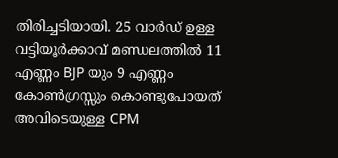തിരിച്ചടിയായി. 25 വാര്‍ഡ് ഉള്ള വട്ടിയൂര്‍ക്കാവ് മണ്ഡലത്തില്‍ 11 എണ്ണം BJP യും 9 എണ്ണം കോണ്‍ഗ്രസ്സും കൊണ്ടുപോയത് അവിടെയുള്ള CPM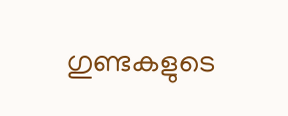ഗുണ്ടകളുടെ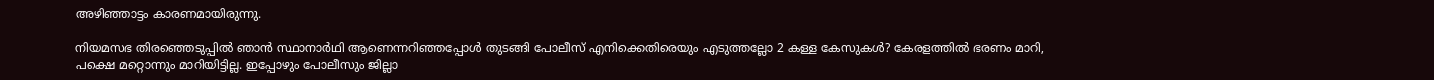അഴിഞ്ഞാട്ടം കാരണമായിരുന്നു.

നിയമസഭ തിരഞ്ഞെടുപ്പില്‍ ഞാന്‍ സ്ഥാനാര്‍ഥി ആണെന്നറിഞ്ഞപ്പോള്‍ തുടങ്ങി പോലീസ് എനിക്കെതിരെയും എടുത്തല്ലോ 2 കള്ള കേസുകള്‍? കേരളത്തില്‍ ഭരണം മാറി, പക്ഷെ മറ്റൊന്നും മാറിയിട്ടില്ല. ഇപ്പോഴും പോലീസും ജില്ലാ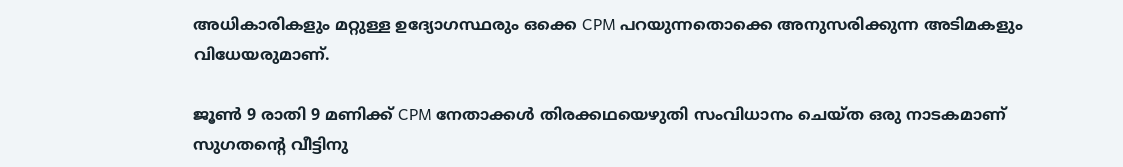അധികാരികളും മറ്റുള്ള ഉദ്യോഗസ്ഥരും ഒക്കെ CPM പറയുന്നതൊക്കെ അനുസരിക്കുന്ന അടിമകളും വിധേയരുമാണ്.

ജൂണ്‍ 9 രാതി 9 മണിക്ക് CPM നേതാക്കള്‍ തിരക്കഥയെഴുതി സംവിധാനം ചെയ്ത ഒരു നാടകമാണ് സുഗതന്റെ വീട്ടിനു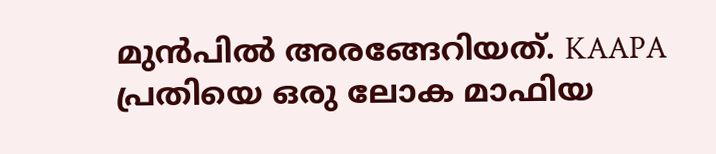മുന്‍പില്‍ അരങ്ങേറിയത്. KAAPA പ്രതിയെ ഒരു ലോക മാഫിയ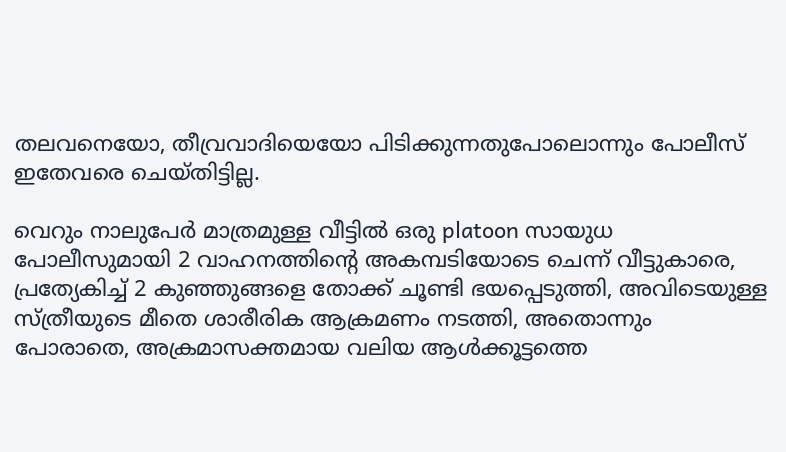തലവനെയോ, തീവ്രവാദിയെയോ പിടിക്കുന്നതുപോലൊന്നും പോലീസ് ഇതേവരെ ചെയ്തിട്ടില്ല.

വെറും നാലുപേര്‍ മാത്രമുള്ള വീട്ടില്‍ ഒരു platoon സായുധ പോലീസുമായി 2 വാഹനത്തിന്റെ അകമ്പടിയോടെ ചെന്ന് വീട്ടുകാരെ, പ്രത്യേകിച്ച് 2 കുഞ്ഞുങ്ങളെ തോക്ക് ചൂണ്ടി ഭയപ്പെടുത്തി, അവിടെയുള്ള സ്ത്രീയുടെ മീതെ ശാരീരിക ആക്രമണം നടത്തി, അതൊന്നും പോരാതെ, അക്രമാസക്തമായ വലിയ ആള്‍ക്കൂട്ടത്തെ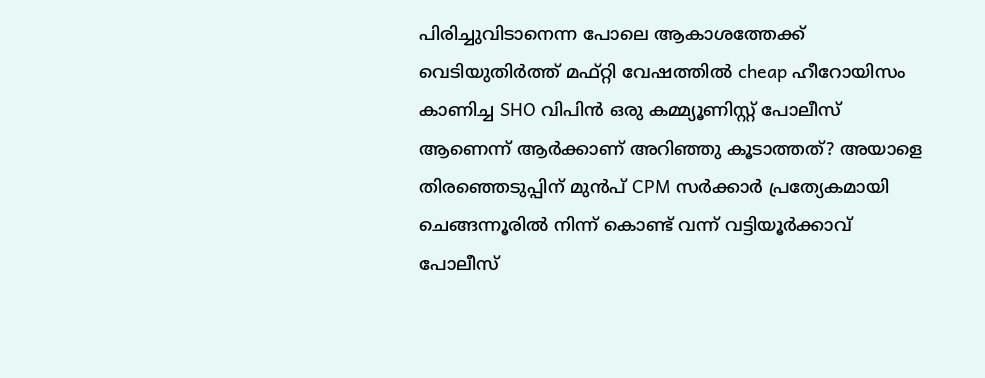പിരിച്ചുവിടാനെന്ന പോലെ ആകാശത്തേക്ക് വെടിയുതിര്‍ത്ത് മഫ്റ്റി വേഷത്തില്‍ cheap ഹീറോയിസം കാണിച്ച SHO വിപിന്‍ ഒരു കമ്മ്യൂണിസ്റ്റ് പോലീസ് ആണെന്ന് ആര്‍ക്കാണ് അറിഞ്ഞു കൂടാത്തത്? അയാളെ തിരഞ്ഞെടുപ്പിന് മുന്‍പ് CPM സര്‍ക്കാര്‍ പ്രത്യേകമായി ചെങ്ങന്നൂരില്‍ നിന്ന് കൊണ്ട് വന്ന് വട്ടിയൂര്‍ക്കാവ് പോലീസ്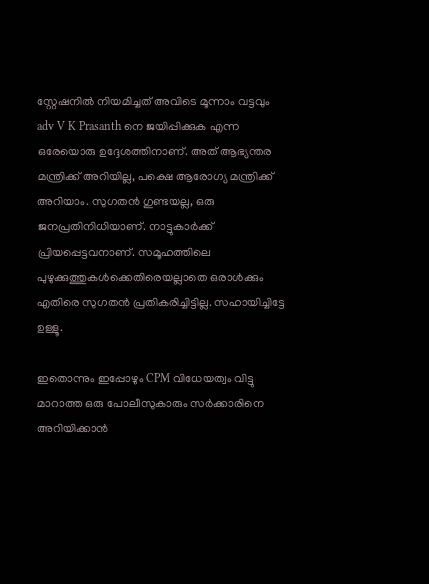സ്റ്റേഷനില്‍ നിയമിച്ചത് അവിടെ മൂന്നാം വട്ടവും adv V K Prasanth നെ ജയിപ്പിക്കുക എന്ന ഒരേയൊരു ഉദ്ദേശത്തിനാണ്. അത് ആഭ്യന്തര മന്ത്രിക്ക് അറിയില്ല, പക്ഷെ ആരോഗ്യ മന്ത്രിക്ക് അറിയാം. സുഗതന്‍ ഗുണ്ടയല്ല, ഒരു ജനപ്രതിനിധിയാണ്. നാട്ടുകാര്‍ക്ക് പ്രിയപ്പെട്ടവനാണ്. സമൂഹത്തിലെ പുഴുക്കുത്തുകള്‍ക്കെതിരെയല്ലാതെ ഒരാള്‍ക്കും എതിരെ സുഗതന്‍ പ്രതികരിച്ചിട്ടില്ല. സഹായിച്ചിട്ടേ ഉള്ളൂ.

ഇതൊന്നും ഇപ്പോഴും CPM വിധേയത്വം വിട്ടു മാറാത്ത ഒരു പോലീസുകാരും സര്‍ക്കാരിനെ അറിയിക്കാന്‍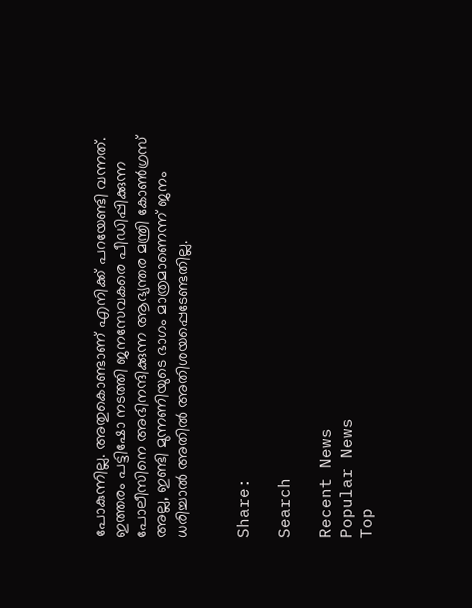പോകുന്നില്ല. അതുകൊണ്ടാണ് എനിക്ക് പറയേണ്ടി വന്നത്. ഇത്തരം പട്ടിഷോ നടത്തി ജനസേവകരെ പീഡിപ്പിക്കുന്ന പോലീസിനെ അഭിനന്ദിക്കുന്ന ആഭ്യന്തര മന്ത്രി കോണ്‍ഗ്രസ് അല്ല, ഇണ്ടി മുന്നണിയുടെ ഭാഗം മാത്രമാണെന്ന് ജനം ധരിച്ചാല്‍ അതില്‍ അതിശയപ്പെടേണ്ടതില്ല.


Share:

Search

Recent News
Popular News
Top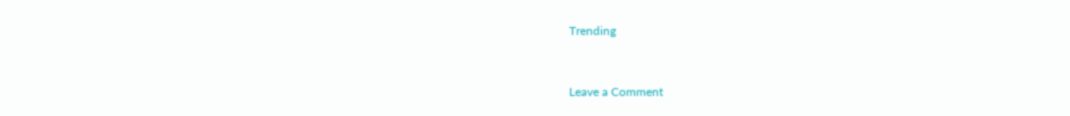Trending


Leave a Comment